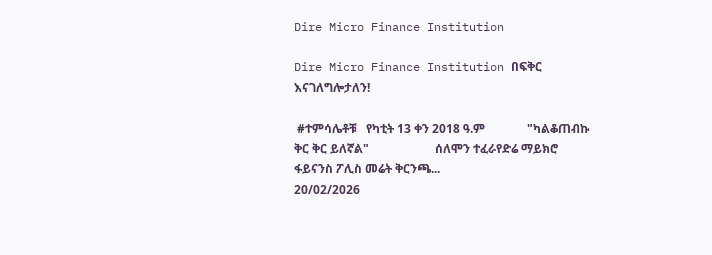Dire Micro Finance Institution

Dire Micro Finance Institution በፍቅር እናገለግሎታለን!

 #ተምሳሌቶቹ   የካቲት 13 ቀን 2018 ዓ.ም              "ካልቆጠብኩ ቅር ቅር ይለኛል"                      ሰለሞን ተፈራየድሬ ማይክሮ ፋይናንስ ፖሊስ መሬት ቅርንጫ...
20/02/2026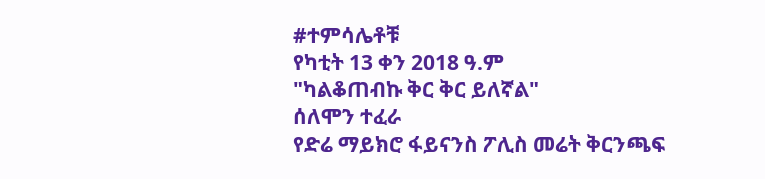#ተምሳሌቶቹ
የካቲት 13 ቀን 2018 ዓ.ም
"ካልቆጠብኩ ቅር ቅር ይለኛል"
ሰለሞን ተፈራ
የድሬ ማይክሮ ፋይናንስ ፖሊስ መሬት ቅርንጫፍ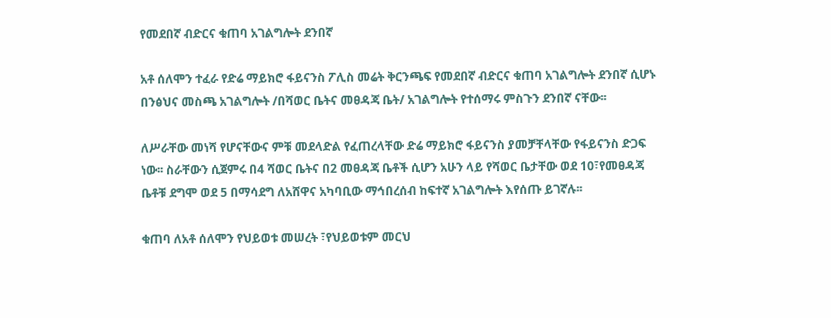የመደበኛ ብድርና ቁጠባ አገልግሎት ደንበኛ

አቶ ሰለሞን ተፈራ የድሬ ማይክሮ ፋይናንስ ፖሊስ መሬት ቅርንጫፍ የመደበኛ ብድርና ቁጠባ አገልግሎት ደንበኛ ሲሆኑ በንፅህና መስጫ አገልግሎት /በሻወር ቤትና መፀዳጃ ቤት/ አገልግሎት የተሰማሩ ምስጉን ደንበኛ ናቸው፡፡

ለሥራቸው መነሻ የሆናቸውና ምቹ መደላድል የፈጠረላቸው ድሬ ማይክሮ ፋይናንስ ያመቻቸላቸው የፋይናንስ ድጋፍ ነው፡፡ ስራቸውን ሲጀምሩ በ4 ሻወር ቤትና በ2 መፀዳጃ ቤቶች ሲሆን አሁን ላይ የሻወር ቤታቸው ወደ 10፣የመፀዳጃ ቤቶቹ ደግሞ ወደ 5 በማሳደግ ለአሸዋና አካባቢው ማኅበረሰብ ከፍተኛ አገልግሎት እየሰጡ ይገኛሉ፡፡

ቁጠባ ለአቶ ሰለሞን የህይወቱ መሠረት ፣የህይወቱም መርህ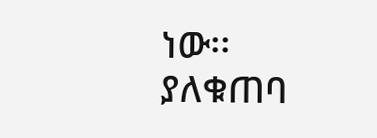ነው፡፡ ያለቁጠባ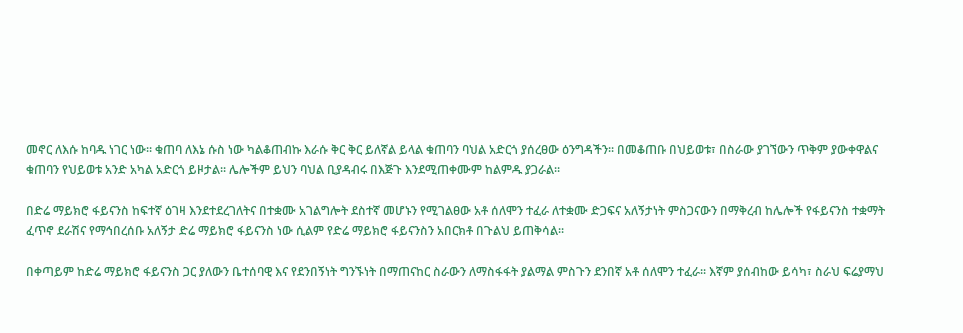መኖር ለእሱ ከባዱ ነገር ነው፡፡ ቁጠባ ለእኔ ሱስ ነው ካልቆጠብኩ እራሱ ቅር ቅር ይለኛል ይላል ቁጠባን ባህል አድርጎ ያሰረፀው ዕንግዳችን፡፡ በመቆጠቡ በህይወቱ፣ በስራው ያገኘውን ጥቅም ያውቀዋልና ቁጠባን የህይወቱ አንድ አካል አድርጎ ይዞታል፡፡ ሌሎችም ይህን ባህል ቢያዳብሩ በእጅጉ እንደሚጠቀሙም ከልምዱ ያጋራል፡፡

በድሬ ማይክሮ ፋይናንስ ከፍተኛ ዕገዛ እንደተደረገለትና በተቋሙ አገልግሎት ደስተኛ መሆኑን የሚገልፀው አቶ ሰለሞን ተፈራ ለተቋሙ ድጋፍና አለኝታነት ምስጋናውን በማቅረብ ከሌሎች የፋይናንስ ተቋማት ፈጥኖ ደራሽና የማኅበረሰቡ አለኝታ ድሬ ማይክሮ ፋይናንስ ነው ሲልም የድሬ ማይክሮ ፋይናንስን አበርክቶ በጉልህ ይጠቅሳል፡፡

በቀጣይም ከድሬ ማይክሮ ፋይናንስ ጋር ያለውን ቤተሰባዊ እና የደንበኝነት ግንኙነት በማጠናከር ስራውን ለማስፋፋት ያልማል ምስጉን ደንበኛ አቶ ሰለሞን ተፈራ፡፡ እኛም ያሰብከው ይሳካ፣ ስራህ ፍሬያማህ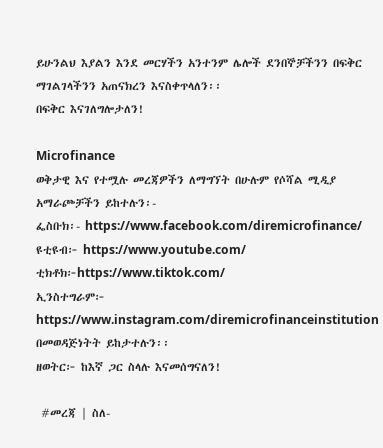ይሁንልህ እያልን እንደ መርሃችን አንተንም ሌሎች ደንበኞቻችንን በፍቅር ማገልገላችንን አጠናክረን እናስቀጥላለን፡፡
በፍቅር እናገለግሎታለን!

Microfinance
ወቅታዊ እና የተሟሉ መረጃዎችን ለማግኘት በሁሉም የሶሻል ሚዲያ አማራጮቻችን ይከተሉን፡-
ፌስቡክ፡- https://www.facebook.com/diremicrofinance/
ዩቲዩብ፦ https://www.youtube.com/
ቲክቶክ፦https://www.tiktok.com/
ኢንስተግራም፦ https://www.instagram.com/diremicrofinanceinstitution
በመወዳጅነትት ይከታተሉን፡፡
ዘወትር፦ ከእኛ ጋር ስላሉ እናመሰግናለን!

 #መረጃ | ስለ-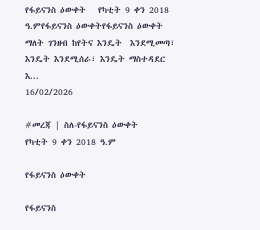የፋይናንስ ዕውቀት   የካቲት 9 ቀን 2018 ዓ.ምየፋይናንስ ዕውቀትየፋይናንስ ዕውቀት ማለት ገንዘብ ከየትና እንዴት  እንደሚመጣ፣ እንዴት እንደሚሰራ፣ እንዴት ማስተዳደር እ...
16/02/2026

#መረጃ | ስለ-የፋይናንስ ዕውቀት
የካቲት 9 ቀን 2018 ዓ.ም

የፋይናንስ ዕውቀት

የፋይናንስ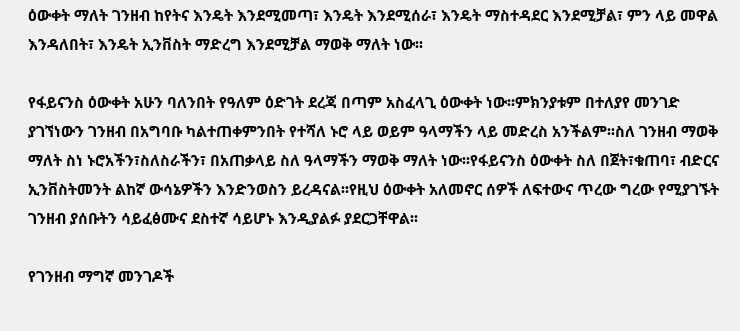ዕውቀት ማለት ገንዘብ ከየትና እንዴት እንደሚመጣ፣ እንዴት እንደሚሰራ፣ እንዴት ማስተዳደር እንደሚቻል፣ ምን ላይ መዋል እንዳለበት፣ እንዴት ኢንቨስት ማድረግ እንደሚቻል ማወቅ ማለት ነው፡፡

የፋይናንስ ዕውቀት አሁን ባለንበት የዓለም ዕድገት ደረጃ በጣም አስፈላጊ ዕውቀት ነው፡፡ምክንያቱም በተለያየ መንገድ ያገኘነውን ገንዘብ በአግባቡ ካልተጠቀምንበት የተሻለ ኑሮ ላይ ወይም ዓላማችን ላይ መድረስ አንችልም፡፡ስለ ገንዘብ ማወቅ ማለት ስነ ኑሮአችን፣ስለስራችን፣ በአጠቃላይ ስለ ዓላማችን ማወቅ ማለት ነው፡፡የፋይናንስ ዕውቀት ስለ በጀት፣ቁጠባ፣ ብድርና ኢንቨስትመንት ልከኛ ውሳኔዎችን እንድንወስን ይረዳናል፡፡የዚህ ዕውቀት አለመኖር ሰዎች ለፍተውና ጥረው ግረው የሚያገኙት ገንዘብ ያሰቡትን ሳይፈፅሙና ደስተኛ ሳይሆኑ እንዲያልፉ ያደርጋቸዋል፡፡

የገንዘብ ማግኛ መንገዶች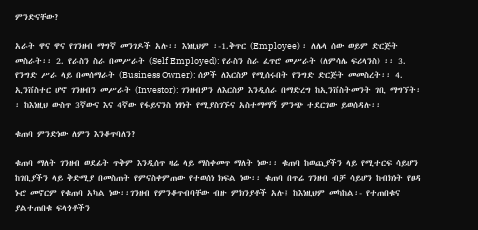ምንድናቸው?

አራት ዋና ዋና የገንዘብ ማግኛ መንገዶች አሉ፡፡ እነዚህም ፡-1.ቅጥር (Employee) ፡ ለሌላ ሰው ወይም ድርጅት መስራት፡፡ 2. የራስን ስራ በመሥራት (Self Employed): የራስን ስራ ፈጥሮ መሥራት (ለምሳሌ ፍሪላንስ) ፡፡ 3. የንግድ ሥራ ላይ በመሰማራት (Business Owner): ሰዎች ለእርስዎ የሚሰሩበት የንግድ ድርጅት መመስረት፡፡ 4. ኢንቨስተር ሆኖ ገንዘብን መሥራት (Investor): ገንዘብዎን ለእርስዎ እንዲሰራ በማድረግ ከኢንቨስትመንት ገቢ ማግኘት፡፡ ከእነዚህ ውስጥ 3ኛውና እና 4ኛው የፋይናንስ ነፃነት የሚያስገኙና አስተማማኝ ምንጭ ተደርገው ይወሰዳሉ፡፡

ቁጠባ ምንድነው ለምን እንቆጥባለን?

ቁጠባ ማለት ገንዘብ ወደፊት ጥቅም እንዲሰጥ ዛሬ ላይ ማስቀመጥ ማለት ነው፡፡ ቁጠባ ከወጪያችን ላይ የሚተርፍ ሳይሆን ከገቢያችን ላይ ቅድሚያ በመስጠት የምናስቀምጠው የተወሰነ ክፍል ነው፡፡ ቁጠባ በጥሬ ገንዘብ ብቻ ሳይሆን ከብክነት የፀዳ ኑሮ መኖርም የቁጠባ አካል ነው፡፡ገንዘብ የምንቆጥብባቸው ብዙ ምክንያቶች አሉ፤ ከእነዚህም መካከል፡- የተጠበቁና ያልተጠበቁ ፍላጎቶችን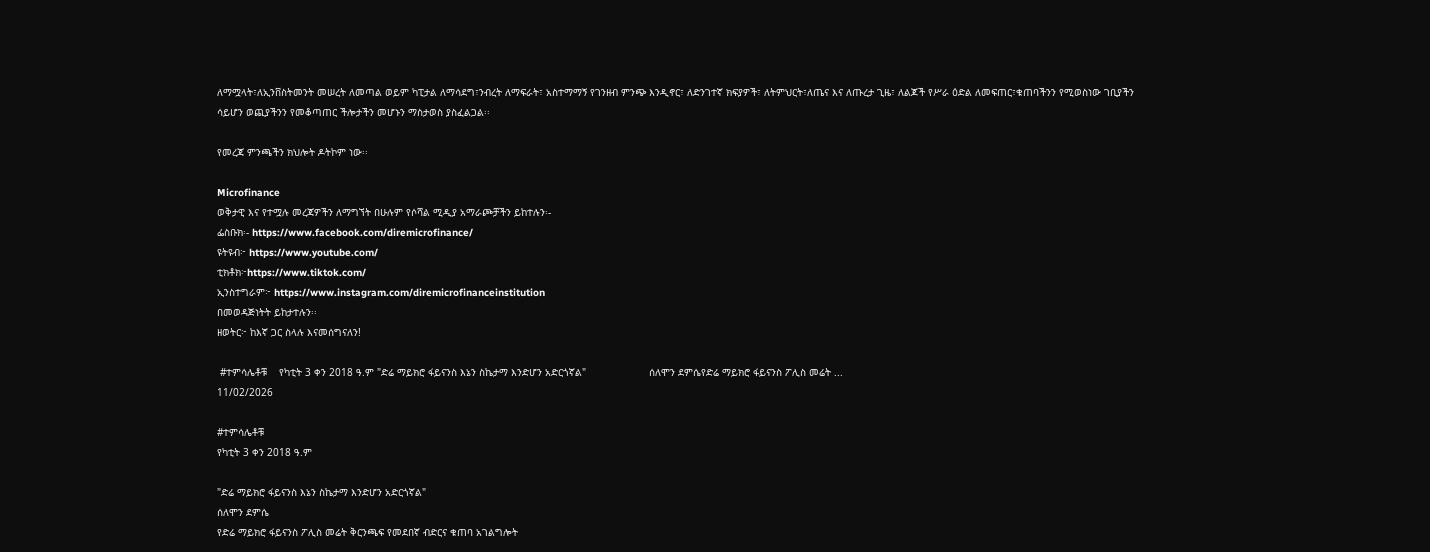ለማሟላት፣ለኢንቨስትመንት መሠረት ለመጣል ወይም ካፒታል ለማሳደግ፣ንብረት ለማፍራት፣ አስተማማኝ የገንዘብ ምንጭ እንዲኖር፣ ለድንገተኛ ክፍያዎች፣ ለትምህርት፣ለጤና እና ለጡረታ ጊዜ፣ ለልጆች የሥራ ዕድል ለመፍጠር፣ቁጠባችንን የሚወስነው ገቢያችን ሳይሆን ወጪያችንን የመቆጣጠር ችሎታችን መሆኑን ማስታወስ ያስፈልጋል፡፡

የመረጃ ምንጫችን ክህሎት ዶትኮም ነው፡፡

Microfinance
ወቅታዊ እና የተሟሉ መረጃዎችን ለማግኘት በሁሉም የሶሻል ሚዲያ አማራጮቻችን ይከተሉን፡-
ፌስቡክ፡- https://www.facebook.com/diremicrofinance/
ዩትዩብ፦ https://www.youtube.com/
ቲክቶክ፦https://www.tiktok.com/
ኢንስተግራም፦ https://www.instagram.com/diremicrofinanceinstitution
በመወዳጅነትት ይከታተሉን፡፡
ዘወትር፦ ከእኛ ጋር ስላሉ እናመሰግናለን!

 #ተምሳሌቶቹ    የካቲት 3 ቀን 2018 ዓ.ም "ድሬ ማይክሮ ፋይናንስ እኔን ስኬታማ እንድሆን አድርጎኛል"                     ሰለሞን ደምሴየድሬ ማይክሮ ፋይናንስ ፖሊስ መሬት ...
11/02/2026

#ተምሳሌቶቹ
የካቲት 3 ቀን 2018 ዓ.ም

"ድሬ ማይክሮ ፋይናንስ እኔን ስኬታማ እንድሆን አድርጎኛል"
ሰለሞን ደምሴ
የድሬ ማይክሮ ፋይናንስ ፖሊስ መሬት ቅርንጫፍ የመደበኛ ብድርና ቁጠባ አገልግሎት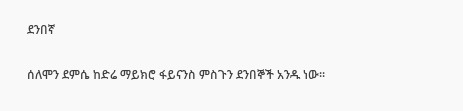ደንበኛ

ሰለሞን ደምሴ ከድሬ ማይክሮ ፋይናንስ ምስጉን ደንበኞች አንዱ ነው፡፡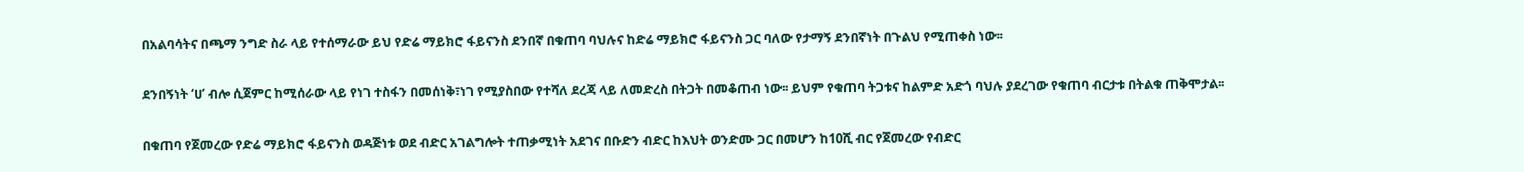በአልባሳትና በጫማ ንግድ ስራ ላይ የተሰማራው ይህ የድሬ ማይክሮ ፋይናንስ ደንበኛ በቁጠባ ባህሉና ከድሬ ማይክሮ ፋይናንስ ጋር ባለው የታማኝ ደንበኛነት በጉልህ የሚጠቀስ ነው፡፡

ደንበኝነት ‘ሀ’ ብሎ ሲጀምር ከሚሰራው ላይ የነገ ተስፋን በመሰነቅ፣ነገ የሚያስበው የተሻለ ደረጃ ላይ ለመድረስ በትጋት በመቆጠብ ነው፡፡ ይህም የቁጠባ ትጋቱና ከልምድ አድጎ ባህሉ ያደረገው የቁጠባ ብርታቱ በትልቁ ጠቅሞታል፡፡

በቁጠባ የጀመረው የድሬ ማይክሮ ፋይናንስ ወዳጅነቱ ወደ ብድር አገልግሎት ተጠቃሚነት አደገና በቡድን ብድር ከእህት ወንድሙ ጋር በመሆን ከ10ሺ ብር የጀመረው የብድር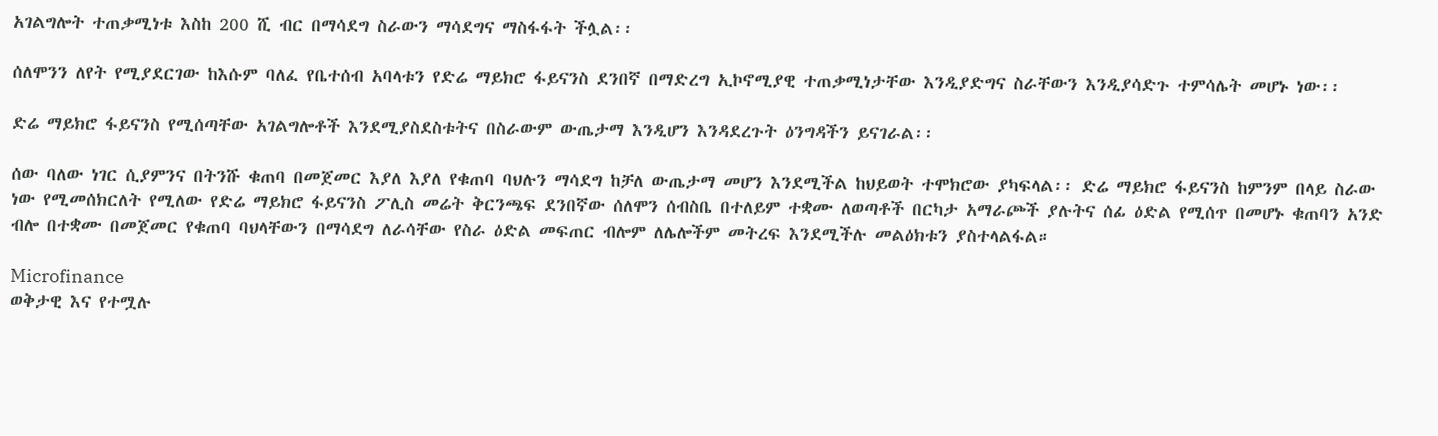አገልግሎት ተጠቃሚነቱ እስከ 200 ሺ ብር በማሳደግ ስራውን ማሳደግና ማስፋፋት ችሏል፡፡

ሰለሞንን ለየት የሚያደርገው ከእሱም ባለፈ የቤተሰብ አባላቱን የድሬ ማይክሮ ፋይናንስ ደንበኛ በማድረግ ኢኮኖሚያዊ ተጠቃሚነታቸው እንዲያድግና ስራቸውን እንዲያሳድጉ ተምሳሌት መሆኑ ነው፡፡

ድሬ ማይክሮ ፋይናንስ የሚሰጣቸው አገልግሎቶች እንደሚያስደስቱትና በስራውም ውጤታማ እንዲሆን እንዳደረጉት ዕንግዳችን ይናገራል፡፡

ሰው ባለው ነገር ሲያምንና በትንሹ ቁጠባ በመጀመር እያለ እያለ የቁጠባ ባህሉን ማሳደግ ከቻለ ውጤታማ መሆን እንደሚችል ከህይወት ተሞክሮው ያካፍላል፡፡ ድሬ ማይክሮ ፋይናንስ ከምንም በላይ ስራው ነው የሚመሰክርለት የሚለው የድሬ ማይክሮ ፋይናንስ ፖሊስ መሬት ቅርንጫፍ ደንበኛው ሰለሞን ሰብስቤ በተለይም ተቋሙ ለወጣቶች በርካታ አማራጮች ያሉትና ሰፊ ዕድል የሚሰጥ በመሆኑ ቁጠባን አንድ ብሎ በተቋሙ በመጀመር የቁጠባ ባህላቸውን በማሳደግ ለራሳቸው የስራ ዕድል መፍጠር ብሎም ለሌሎችም መትረፍ እንደሚችሉ መልዕክቱን ያስተላልፋል።

Microfinance
ወቅታዊ እና የተሟሉ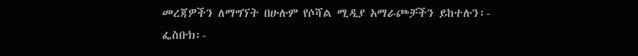መረጃዎችን ለማግኘት በሁሉም የሶሻል ሚዲያ አማራጮቻችን ይከተሉን፡-
ፌስቡክ፡-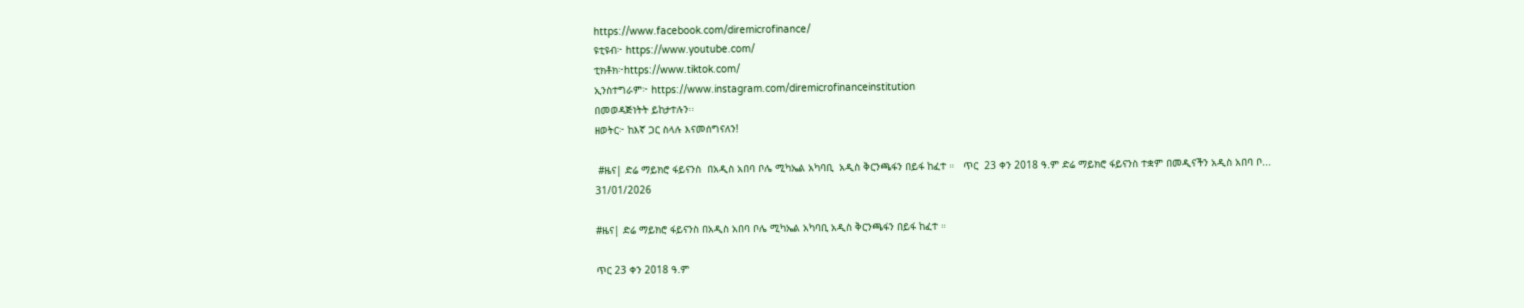https://www.facebook.com/diremicrofinance/
ዩቲዩብ፦ https://www.youtube.com/
ቲክቶክ፦https://www.tiktok.com/
ኢንስተግራም፦ https://www.instagram.com/diremicrofinanceinstitution
በመወዳጅነትት ይከታተሉን፡፡
ዘወትር፦ ከእኛ ጋር ስላሉ እናመሰግናለን!

 #ዜና| ድሬ ማይክሮ ፋይናንስ  በአዲስ አበባ ቦሌ ሚካኤል አካባቢ  አዲስ ቅርንጫፋን በይፋ ከፈተ ።   ጥር  23 ቀን 2018 ዓ.ም ድሬ ማይክሮ ፋይናንስ ተቋም በመዲናችን አዲስ አበባ ቦ...
31/01/2026

#ዜና| ድሬ ማይክሮ ፋይናንስ በአዲስ አበባ ቦሌ ሚካኤል አካባቢ አዲስ ቅርንጫፋን በይፋ ከፈተ ።

ጥር 23 ቀን 2018 ዓ.ም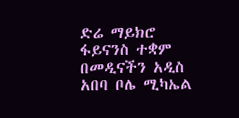ድሬ ማይክሮ ፋይናንስ ተቋም በመዲናችን አዲስ አበባ ቦሌ ሚካኤል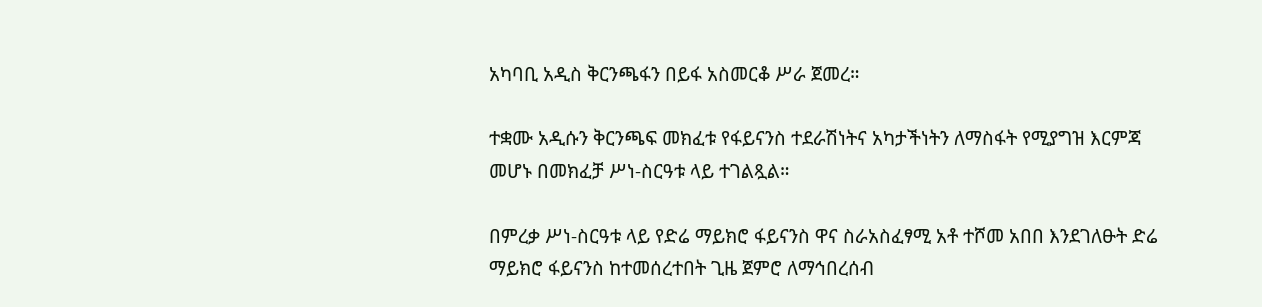አካባቢ አዲስ ቅርንጫፋን በይፋ አስመርቆ ሥራ ጀመረ።

ተቋሙ አዲሱን ቅርንጫፍ መክፈቱ የፋይናንስ ተደራሽነትና አካታችነትን ለማስፋት የሚያግዝ እርምጃ መሆኑ በመክፈቻ ሥነ-ስርዓቱ ላይ ተገልጿል።

በምረቃ ሥነ-ስርዓቱ ላይ የድሬ ማይክሮ ፋይናንስ ዋና ስራአስፈፃሚ አቶ ተሾመ አበበ እንደገለፁት ድሬ ማይክሮ ፋይናንስ ከተመሰረተበት ጊዜ ጀምሮ ለማኅበረሰብ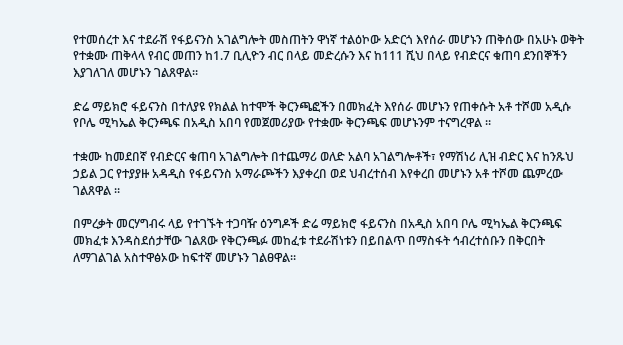የተመሰረተ እና ተደራሽ የፋይናንስ አገልግሎት መስጠትን ዋነኛ ተልዕኮው አድርጎ እየሰራ መሆኑን ጠቅሰው በአሁኑ ወቅት የተቋሙ ጠቅላላ የብር መጠን ከ1.7 ቢሊዮን ብር በላይ መድረሱን እና ከ111 ሺህ በላይ የብድርና ቁጠባ ደንበኞችን እያገለገለ መሆኑን ገልጸዋል።

ድሬ ማይክሮ ፋይናንስ በተለያዩ የክልል ከተሞች ቅርንጫፎችን በመክፈት እየሰራ መሆኑን የጠቀሱት አቶ ተሾመ አዲሱ የቦሌ ሚካኤል ቅርንጫፍ በአዲስ አበባ የመጀመሪያው የተቋሙ ቅርንጫፍ መሆኑንም ተናግረዋል ።

ተቋሙ ከመደበኛ የብድርና ቁጠባ አገልግሎት በተጨማሪ ወለድ አልባ አገልግሎቶች፣ የማሽነሪ ሊዝ ብድር እና ከንጹህ ኃይል ጋር የተያያዙ አዳዲስ የፋይናንስ አማራጮችን እያቀረበ ወደ ህብረተሰብ እየቀረበ መሆኑን አቶ ተሾመ ጨምረው ገልጸዋል ።

በምረቃት መርሃግብሩ ላይ የተገኙት ተጋባዥ ዕንግዶች ድሬ ማይክሮ ፋይናንስ በአዲስ አበባ ቦሌ ሚካኤል ቅርንጫፍ መክፈቱ እንዳስደሰታቸው ገልጸው የቅርንጫፉ መከፈቱ ተደራሽነቱን በይበልጥ በማስፋት ኅብረተሰቡን በቅርበት ለማገልገል አስተዋፅኦው ከፍተኛ መሆኑን ገልፀዋል።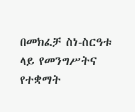በመክፈቻ ስነ-ስርዓቱ ላይ የመንግሥትና የተቋማት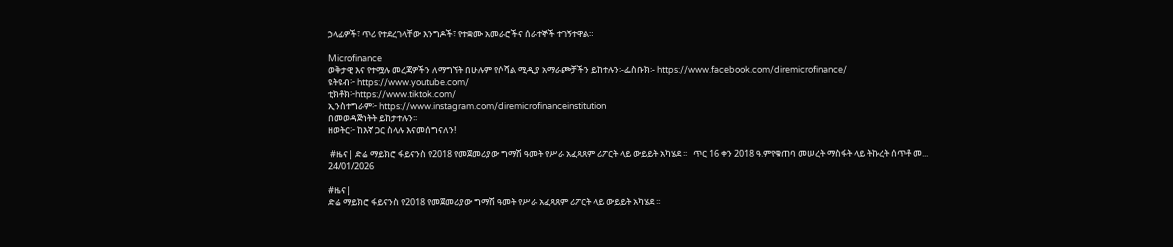ኃላፊዎች፣ ጥሪ የተደረገላቸው እንግዶች፣ የተቋሙ አመራሮችና ሰራተኞች ተገኝተዋል።

Microfinance
ወቅታዊ እና የተሟሉ መረጃዎችን ለማግኘት በሁሉም የሶሻል ሚዲያ አማራጮቻችን ይከተሉን፡-ፌስቡክ፡- https://www.facebook.com/diremicrofinance/
ዩትዩብ፦ https://www.youtube.com/
ቲክቶክ፦https://www.tiktok.com/
ኢንስተግራም፦ https://www.instagram.com/diremicrofinanceinstitution
በመወዳጅነትት ይከታተሉን፡፡
ዘወትር፦ ከእኛ ጋር ስላሉ እናመሰግናለን!

 #ዜና| ድሬ ማይክሮ ፋይናንስ የ2018 የመጀመሪያው ግማሽ ዓመት የሥራ አፈጻጸም ሪፖርት ላይ ውይይት አካሄደ ፡፡   ጥር 16 ቀን 2018 ዓ.ምየቁጠባ መሠረት ማስፋት ላይ ትኩረት ሰጥቶ መ...
24/01/2026

#ዜና|
ድሬ ማይክሮ ፋይናንስ የ2018 የመጀመሪያው ግማሽ ዓመት የሥራ አፈጻጸም ሪፖርት ላይ ውይይት አካሄደ ፡፡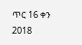ጥር 16 ቀን 2018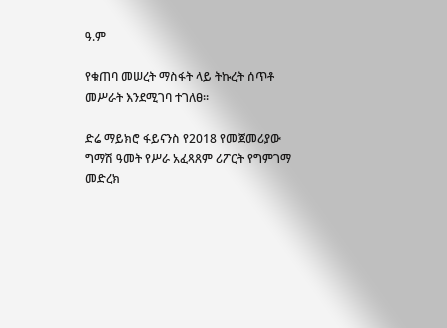ዓ.ም

የቁጠባ መሠረት ማስፋት ላይ ትኩረት ሰጥቶ መሥራት እንደሚገባ ተገለፀ፡፡

ድሬ ማይክሮ ፋይናንስ የ2018 የመጀመሪያው ግማሽ ዓመት የሥራ አፈጻጸም ሪፖርት የግምገማ መድረክ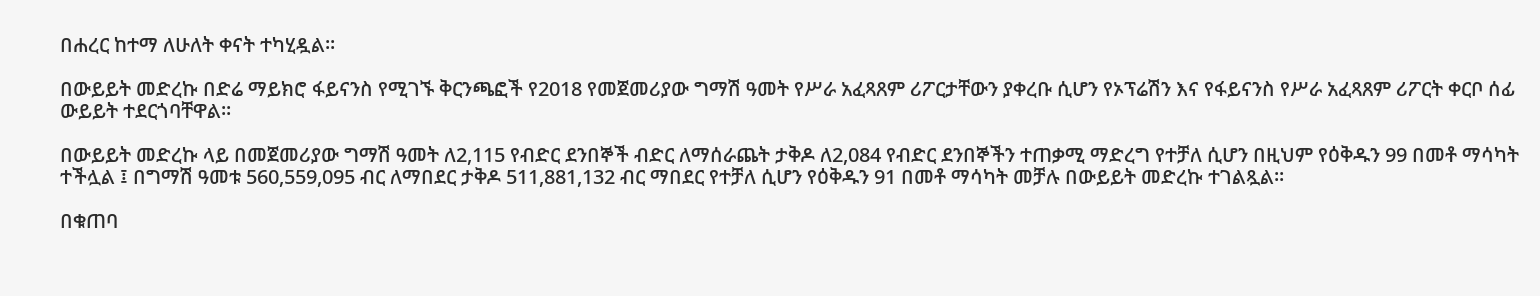በሐረር ከተማ ለሁለት ቀናት ተካሂዷል፡፡

በውይይት መድረኩ በድሬ ማይክሮ ፋይናንስ የሚገኙ ቅርንጫፎች የ2018 የመጀመሪያው ግማሽ ዓመት የሥራ አፈጻጸም ሪፖርታቸውን ያቀረቡ ሲሆን የኦፕሬሽን እና የፋይናንስ የሥራ አፈጻጸም ሪፖርት ቀርቦ ሰፊ ውይይት ተደርጎባቸዋል፡፡

በውይይት መድረኩ ላይ በመጀመሪያው ግማሽ ዓመት ለ2,115 የብድር ደንበኞች ብድር ለማሰራጨት ታቅዶ ለ2,084 የብድር ደንበኞችን ተጠቃሚ ማድረግ የተቻለ ሲሆን በዚህም የዕቅዱን 99 በመቶ ማሳካት ተችሏል ፤ በግማሽ ዓመቱ 560,559,095 ብር ለማበደር ታቅዶ 511,881,132 ብር ማበደር የተቻለ ሲሆን የዕቅዱን 91 በመቶ ማሳካት መቻሉ በውይይት መድረኩ ተገልጿል፡፡

በቁጠባ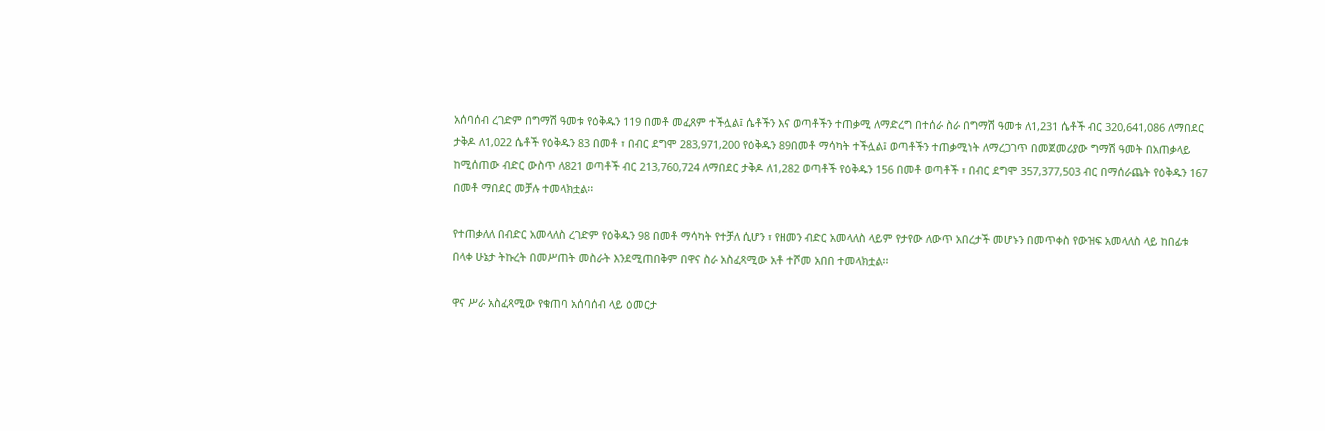አሰባሰብ ረገድም በግማሽ ዓመቱ የዕቅዱን 119 በመቶ መፈጸም ተችሏል፤ ሴቶችን እና ወጣቶችን ተጠቃሚ ለማድረግ በተሰራ ስራ በግማሽ ዓመቱ ለ1,231 ሴቶች ብር 320,641,086 ለማበደር ታቅዶ ለ1,022 ሴቶች የዕቅዱን 83 በመቶ ፣ በብር ደግሞ 283,971,200 የዕቅዱን 89በመቶ ማሳካት ተችሏል፤ ወጣቶችን ተጠቃሚነት ለማረጋገጥ በመጀመሪያው ግማሽ ዓመት በአጠቃላይ ከሚሰጠው ብድር ውስጥ ለ821 ወጣቶች ብር 213,760,724 ለማበደር ታቅዶ ለ1,282 ወጣቶች የዕቅዱን 156 በመቶ ወጣቶች ፣ በብር ደግሞ 357,377,503 ብር በማሰራጨት የዕቅዱን 167 በመቶ ማበደር መቻሉ ተመላክቷል፡፡

የተጠቃለለ በብድር አመላለስ ረገድም የዕቅዱን 98 በመቶ ማሳካት የተቻለ ሲሆን ፣ የዘመን ብድር አመላለስ ላይም የታየው ለውጥ አበረታች መሆኑን በመጥቀስ የውዝፍ አመላለስ ላይ ከበፊቱ በላቀ ሁኔታ ትኩረት በመሥጠት መስራት እንደሚጠበቅም በዋና ስራ አስፈጻሚው አቶ ተሾመ አበበ ተመላክቷል፡፡

ዋና ሥራ አስፈጻሚው የቁጠባ አሰባሰብ ላይ ዕመርታ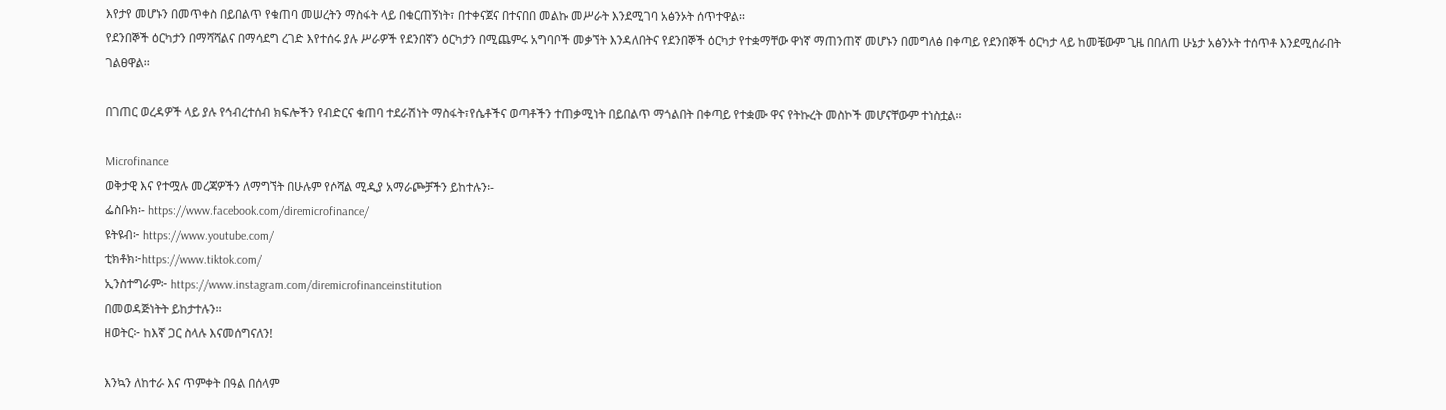እየታየ መሆኑን በመጥቀስ በይበልጥ የቁጠባ መሠረትን ማስፋት ላይ በቁርጠኝነት፣ በተቀናጀና በተናበበ መልኩ መሥራት እንደሚገባ አፅንኦት ሰጥተዋል፡፡
የደንበኞች ዕርካታን በማሻሻልና በማሳደግ ረገድ እየተሰሩ ያሉ ሥራዎች የደንበኛን ዕርካታን በሚጨምሩ አግባቦች መቃኘት እንዳለበትና የደንበኞች ዕርካታ የተቋማቸው ዋነኛ ማጠንጠኛ መሆኑን በመግለፅ በቀጣይ የደንበኞች ዕርካታ ላይ ከመቼውም ጊዜ በበለጠ ሁኔታ አፅንኦት ተሰጥቶ እንደሚሰራበት ገልፀዋል፡፡

በገጠር ወረዳዎች ላይ ያሉ የኅብረተሰብ ክፍሎችን የብድርና ቁጠባ ተደራሽነት ማስፋት፣የሴቶችና ወጣቶችን ተጠቃሚነት በይበልጥ ማጎልበት በቀጣይ የተቋሙ ዋና የትኩረት መስኮች መሆናቸውም ተነስቷል፡፡

Microfinance
ወቅታዊ እና የተሟሉ መረጃዎችን ለማግኘት በሁሉም የሶሻል ሚዲያ አማራጮቻችን ይከተሉን፡-
ፌስቡክ፡- https://www.facebook.com/diremicrofinance/
ዩትዩብ፦ https://www.youtube.com/
ቲክቶክ፦https://www.tiktok.com/
ኢንስተግራም፦ https://www.instagram.com/diremicrofinanceinstitution
በመወዳጅነትት ይከታተሉን፡፡
ዘወትር፦ ከእኛ ጋር ስላሉ እናመሰግናለን!

እንኳን ለከተራ እና ጥምቀት በዓል በሰላም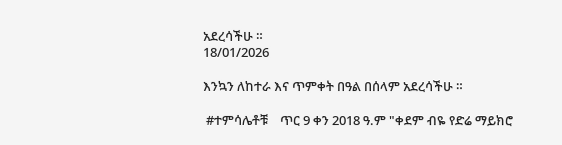አደረሳችሁ ።
18/01/2026

እንኳን ለከተራ እና ጥምቀት በዓል በሰላም አደረሳችሁ ።

 #ተምሳሌቶቹ    ጥር 9 ቀን 2018 ዓ.ም "ቀደም ብዬ የድሬ ማይክሮ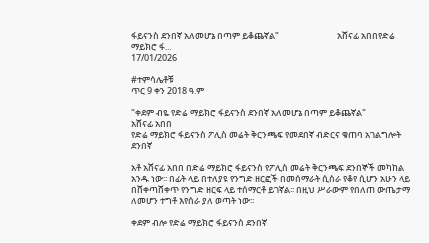ፋይናንስ ደንበኛ አለመሆኔ በጣም ይቆጨኛል"                             አሸናፊ አበበየድሬ ማይክሮ ፋ...
17/01/2026

#ተምሳሌቶቹ
ጥር 9 ቀን 2018 ዓ.ም

"ቀደም ብዬ የድሬ ማይክሮ ፋይናንስ ደንበኛ አለመሆኔ በጣም ይቆጨኛል"
አሸናፊ አበበ
የድሬ ማይክሮ ፋይናንስ ፖሊስ መሬት ቅርንጫፍ የመደበኛ ብድርና ቁጠባ አገልግሎት ደንበኛ

አቶ አሸናፊ አበበ በድሬ ማይክሮ ፋይናንስ የፖሊስ መሬት ቅርንጫፍ ደንበኞች መካከል አንዱ ነው፡፡ በፊት ላይ በተለያዩ የንግድ ዘርፎች በመሰማራት ሲሰራ የቆየ ሲሆን አሁን ላይ በሸቀጣሸቀጥ የንግድ ዘርፍ ላይ ተሰማርቶ ይገኛል፡፡ በዚህ ሥራውም የበለጠ ውጤታማ ለመሆን ተግቶ እየሰራ ያለ ወጣት ነው፡፡

ቀደም ብሎ የድሬ ማይክሮ ፋይናንስ ደንበኛ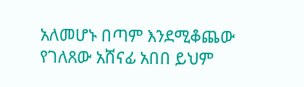አለመሆኑ በጣም እንደሚቆጨው የገለጸው አሸናፊ አበበ ይህም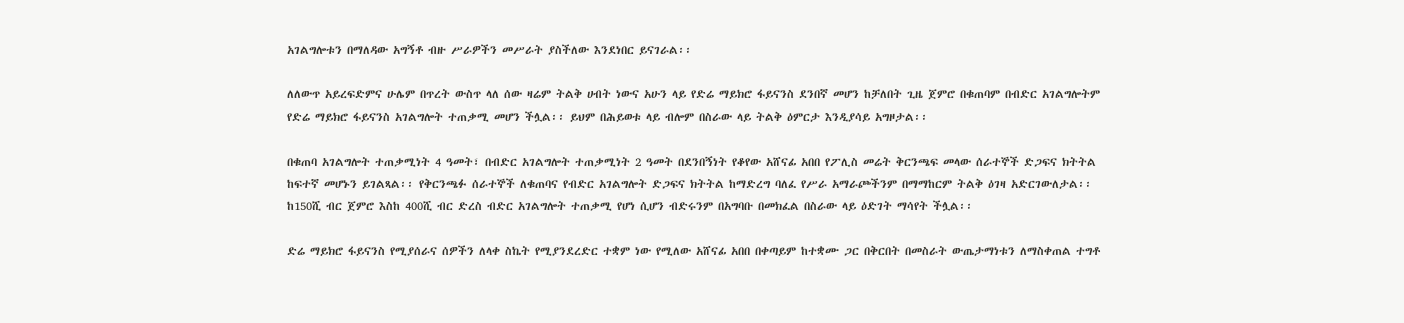አገልግሎቱን በማለዳው አግኝቶ ብዙ ሥራዎችን መሥራት ያስችለው እንደነበር ይናገራል፡፡

ለለውጥ አይረፍድምና ሁሌም በጥረት ውስጥ ላለ ሰው ዛሬም ትልቅ ሀብት ነውና አሁን ላይ የድሬ ማይክሮ ፋይናንስ ደንበኛ መሆን ከቻለበት ጊዜ ጀምሮ በቁጠባም በብድር አገልግሎትም የድሬ ማይክሮ ፋይናንስ አገልግሎት ተጠቃሚ መሆን ችሏል፡፡ ይህም በሕይወቱ ላይ ብሎም በስራው ላይ ትልቅ ዕምርታ እንዲያሳይ አግዞታል፡፡

በቁጠባ አገልግሎት ተጠቃሚነት 4 ዓመት፣ በብድር አገልግሎት ተጠቃሚነት 2 ዓመት በደንበኝነት የቆየው አሸናፊ አበበ የፖሊስ መሬት ቅርንጫፍ መላው ሰራተኞች ድጋፍና ክትትል ከፍተኛ መሆኑን ይገልጻል፡፡ የቅርንጫፉ ሰራተኞች ለቁጠባና የብድር አገልግሎት ድጋፍና ክትትል ከማድረግ ባለፈ የሥራ አማራጮችንም በማማከርም ትልቅ ዕገዛ አድርገውለታል፡፡ ከ150ሺ ብር ጀምሮ እስከ 400ሺ ብር ድረስ ብድር አገልግሎት ተጠቃሚ የሆነ ሲሆን ብድሩንም በአግባቡ በመክፈል በስራው ላይ ዕድገት ማሳየት ችሏል፡፡

ድሬ ማይክሮ ፋይናንስ የሚያሰራና ሰዎችን ለላቀ ስኬት የሚያንደረድር ተቋም ነው የሚለው አሸናፊ አበበ በቀጣይም ከተቋሙ ጋር በቅርበት በመስራት ውጤታማነቱን ለማስቀጠል ተግቶ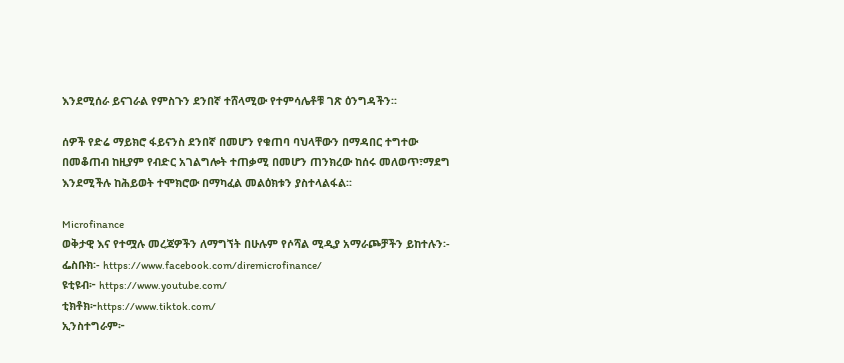እንደሚሰራ ይናገራል የምስጉን ደንበኛ ተሸላሚው የተምሳሌቶቹ ገጽ ዕንግዳችን፡፡

ሰዎች የድሬ ማይክሮ ፋይናንስ ደንበኛ በመሆን የቁጠባ ባህላቸውን በማዳበር ተግተው በመቆጠብ ከዚያም የብድር አገልግሎት ተጠቃሚ በመሆን ጠንክረው ከሰሩ መለወጥ፣ማደግ እንደሚችሉ ከሕይወት ተሞክሮው በማካፈል መልዕክቱን ያስተላልፋል፡፡

Microfinance
ወቅታዊ እና የተሟሉ መረጃዎችን ለማግኘት በሁሉም የሶሻል ሚዲያ አማራጮቻችን ይከተሉን፡-
ፌስቡክ፡- https://www.facebook.com/diremicrofinance/
ዩቲዩብ፦ https://www.youtube.com/
ቲክቶክ፦https://www.tiktok.com/
ኢንስተግራም፦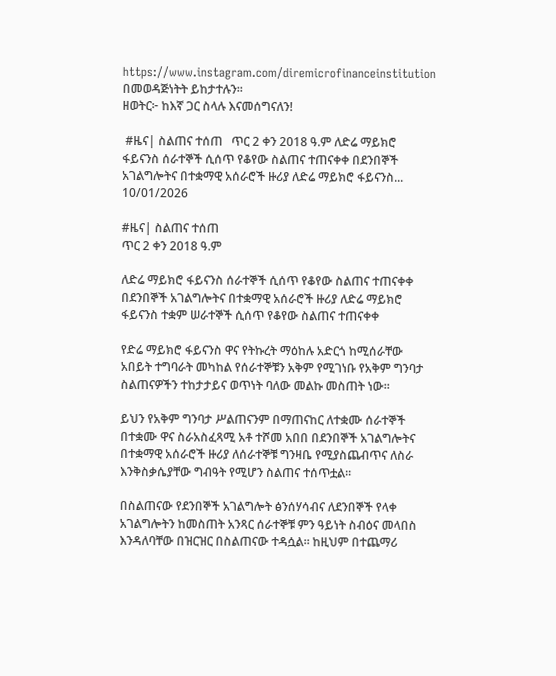https://www.instagram.com/diremicrofinanceinstitution
በመወዳጅነትት ይከታተሉን፡፡
ዘወትር፦ ከእኛ ጋር ስላሉ እናመሰግናለን!

 #ዜና| ስልጠና ተሰጠ   ጥር 2 ቀን 2018 ዓ.ም ለድሬ ማይክሮ ፋይናንስ ሰራተኞች ሲሰጥ የቆየው ስልጠና ተጠናቀቀ በደንበኞች አገልግሎትና በተቋማዊ አሰራሮች ዙሪያ ለድሬ ማይክሮ ፋይናንስ...
10/01/2026

#ዜና| ስልጠና ተሰጠ
ጥር 2 ቀን 2018 ዓ.ም

ለድሬ ማይክሮ ፋይናንስ ሰራተኞች ሲሰጥ የቆየው ስልጠና ተጠናቀቀ
በደንበኞች አገልግሎትና በተቋማዊ አሰራሮች ዙሪያ ለድሬ ማይክሮ ፋይናንስ ተቋም ሠራተኞች ሲሰጥ የቆየው ስልጠና ተጠናቀቀ

የድሬ ማይክሮ ፋይናንስ ዋና የትኩረት ማዕከሉ አድርጎ ከሚሰራቸው አበይት ተግባራት መካከል የሰራተኞቹን አቅም የሚገነቡ የአቅም ግንባታ ስልጠናዎችን ተከታታይና ወጥነት ባለው መልኩ መስጠት ነው፡፡

ይህን የአቅም ግንባታ ሥልጠናንም በማጠናከር ለተቋሙ ሰራተኞች በተቋሙ ዋና ስራአስፈጻሚ አቶ ተሾመ አበበ በደንበኞች አገልግሎትና በተቋማዊ አሰራሮች ዙሪያ ለሰራተኞቹ ግንዛቤ የሚያስጨብጥና ለስራ እንቅስቃሴያቸው ግብዓት የሚሆን ስልጠና ተሰጥቷል፡፡

በስልጠናው የደንበኞች አገልግሎት ፅንሰሃሳብና ለደንበኞች የላቀ አገልግሎትን ከመስጠት አንጻር ሰራተኞቹ ምን ዓይነት ስብዕና መላበስ እንዳለባቸው በዝርዝር በስልጠናው ተዳሷል፡፡ ከዚህም በተጨማሪ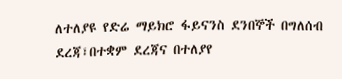ለተለያዩ የድሬ ማይክሮ ፋይናንስ ደንበኞች በግለሰብ ደረጃ፣በተቋም ደረጃና በተለያየ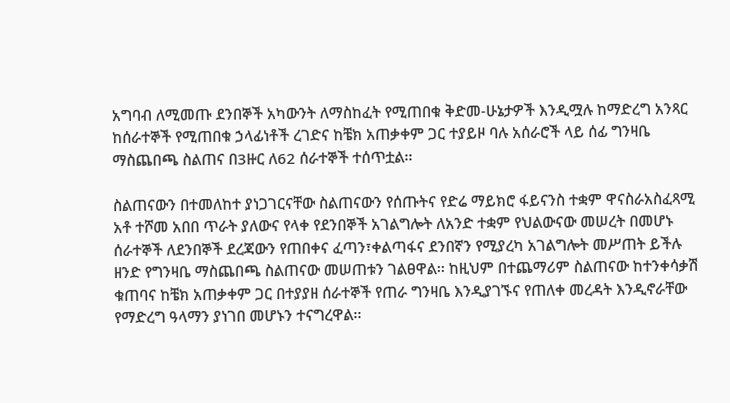አግባብ ለሚመጡ ደንበኞች አካውንት ለማስከፈት የሚጠበቁ ቅድመ-ሁኔታዎች እንዲሟሉ ከማድረግ አንጻር ከሰራተኞች የሚጠበቁ ኃላፊነቶች ረገድና ከቼክ አጠቃቀም ጋር ተያይዞ ባሉ አሰራሮች ላይ ሰፊ ግንዛቤ ማስጨበጫ ስልጠና በ3ዙር ለ62 ሰራተኞች ተሰጥቷል፡፡

ስልጠናውን በተመለከተ ያነጋገርናቸው ስልጠናውን የሰጡትና የድሬ ማይክሮ ፋይናንስ ተቋም ዋናስራአስፈጻሚ አቶ ተሾመ አበበ ጥራት ያለውና የላቀ የደንበኞች አገልግሎት ለአንድ ተቋም የህልውናው መሠረት በመሆኑ ሰራተኞች ለደንበኞች ደረጃውን የጠበቀና ፈጣን፣ቀልጣፋና ደንበኛን የሚያረካ አገልግሎት መሥጠት ይችሉ ዘንድ የግንዛቤ ማስጨበጫ ስልጠናው መሠጠቱን ገልፀዋል፡፡ ከዚህም በተጨማሪም ስልጠናው ከተንቀሳቃሽ ቁጠባና ከቼክ አጠቃቀም ጋር በተያያዘ ሰራተኞች የጠራ ግንዛቤ እንዲያገኙና የጠለቀ መረዳት እንዲኖራቸው የማድረግ ዓላማን ያነገበ መሆኑን ተናግረዋል፡፡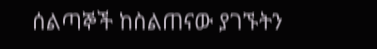ሰልጣኞች ከስልጠናው ያገኙትን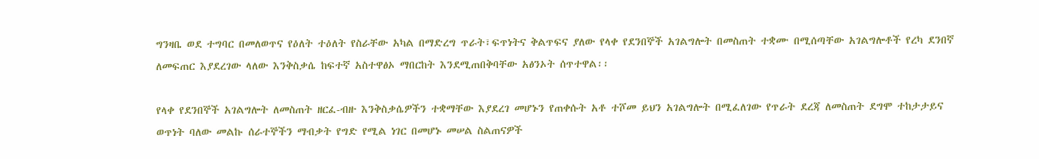ግንዛቤ ወደ ተግባር በመለወጥና የዕለት ተዕለት የስራቸው አካል በማድረግ ጥራት፣ፍጥነትና ቅልጥፍና ያለው የላቀ የደንበኞች አገልግሎት በመስጠት ተቋሙ በሚሰጣቸው አገልግሎቶች የረካ ደንበኛ ለመፍጠር እያደረገው ላለው እንቅስቃሴ ከፍተኛ አስተዋፅኦ ማበርከት እንደሚጠበቅባቸው አፅንኦት ሰጥተዋል፡፡

የላቀ የደንበኞች አገልግሎት ለመስጠት ዘርፈ-ብዙ እንቅስቃሴዎችን ተቋማቸው እያደረገ መሆኑን የጠቀሱት አቶ ተሾመ ይህን አገልግሎት በሚፈለገው የጥራት ደረጃ ለመስጠት ደግሞ ተከታታይና ወጥነት ባለው መልኩ ሰራተኞችን ማብቃት የግድ የሚል ነገር በመሆኑ መሠል ስልጠናዎች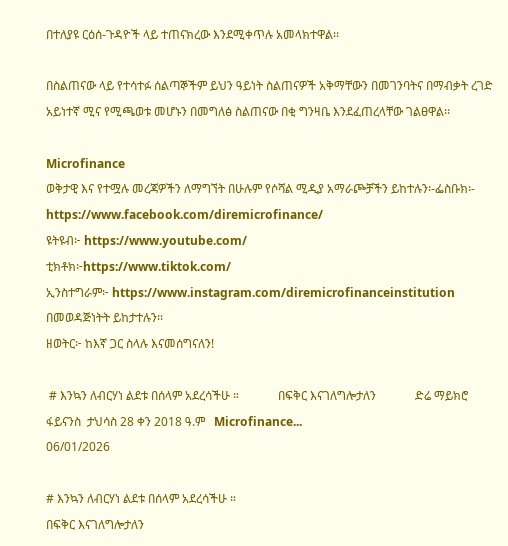በተለያዩ ርዕሰ-ጉዳዮች ላይ ተጠናክረው እንደሚቀጥሉ አመላክተዋል፡፡

በስልጠናው ላይ የተሳተፉ ሰልጣኞችም ይህን ዓይነት ስልጠናዎች አቅማቸውን በመገንባትና በማብቃት ረገድ አይነተኛ ሚና የሚጫወቱ መሆኑን በመግለፅ ስልጠናው በቂ ግንዛቤ እንደፈጠረላቸው ገልፀዋል፡፡

Microfinance
ወቅታዊ እና የተሟሉ መረጃዎችን ለማግኘት በሁሉም የሶሻል ሚዲያ አማራጮቻችን ይከተሉን፡-ፌስቡክ፡- https://www.facebook.com/diremicrofinance/
ዩትዩብ፦ https://www.youtube.com/
ቲክቶክ፦https://www.tiktok.com/
ኢንስተግራም፦ https://www.instagram.com/diremicrofinanceinstitution
በመወዳጅነትት ይከታተሉን፡፡
ዘወትር፦ ከእኛ ጋር ስላሉ እናመሰግናለን!

 # እንኳን ለብርሃነ ልደቱ በሰላም አደረሳችሁ ።             በፍቅር እናገለግሎታለን             ድሬ ማይክሮ ፋይናንስ  ታህሳስ 28 ቀን 2018 ዓ.ም   Microfinance...
06/01/2026

# እንኳን ለብርሃነ ልደቱ በሰላም አደረሳችሁ ።
በፍቅር እናገለግሎታለን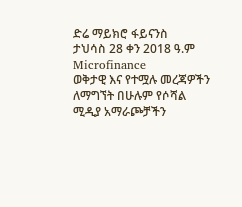ድሬ ማይክሮ ፋይናንስ
ታህሳስ 28 ቀን 2018 ዓ.ም
Microfinance
ወቅታዊ እና የተሟሉ መረጃዎችን ለማግኘት በሁሉም የሶሻል ሚዲያ አማራጮቻችን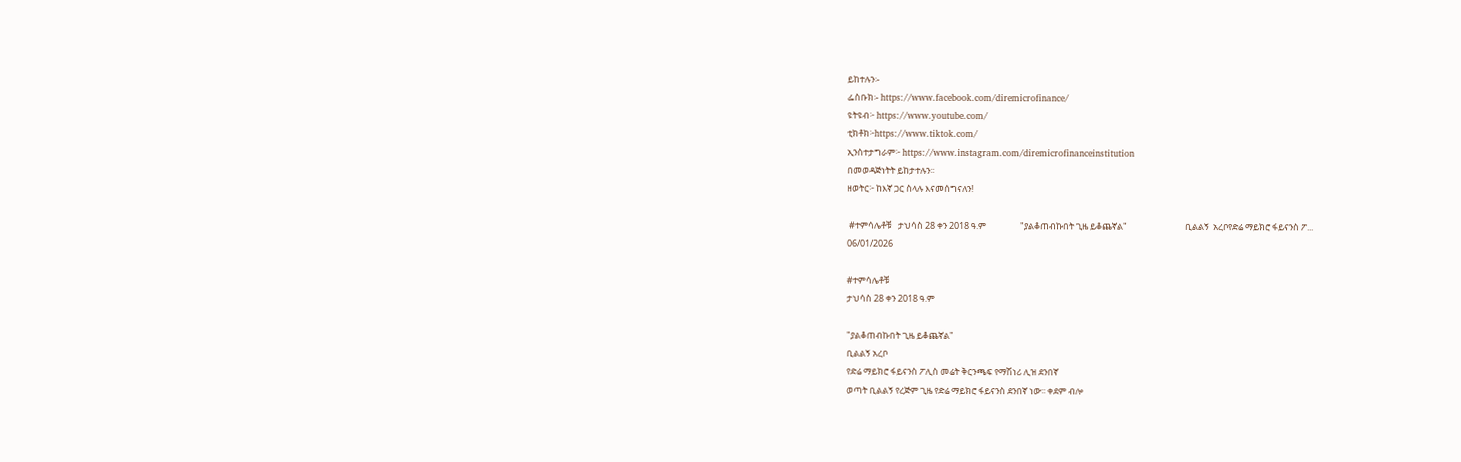ይከተሉን፡-
ፌስቡክ፡- https://www.facebook.com/diremicrofinance/
ዩትዩብ፦ https://www.youtube.com/
ቲክቶክ፦https://www.tiktok.com/
ኢንስተታግራም፦ https://www.instagram.com/diremicrofinanceinstitution
በመወዳጅነትት ይከታተሉን፡፡
ዘወትር፦ ከእኛ ጋር ስላሉ እናመሰግናለን!

 #ተምሳሌቶቹ   ታህሳስ 28 ቀን 2018 ዓ.ም                 "ያልቆጠብኩበት ጊዜ ይቆጨኛል"                             ቢልልኝ  አረቦየድሬ ማይክሮ ፋይናንስ ፖ...
06/01/2026

#ተምሳሌቶቹ
ታህሳስ 28 ቀን 2018 ዓ.ም

"ያልቆጠብኩበት ጊዜ ይቆጨኛል"
ቢልልኝ አረቦ
የድሬ ማይክሮ ፋይናንስ ፖሊስ መሬት ቅርንጫፍ የማሽነሪ ሊዝ ደንበኛ
ወጣት ቢልልኝ የረጅም ጊዜ የድሬ ማይክሮ ፋይናንስ ደንበኛ ነው፡፡ ቀደም ብሎ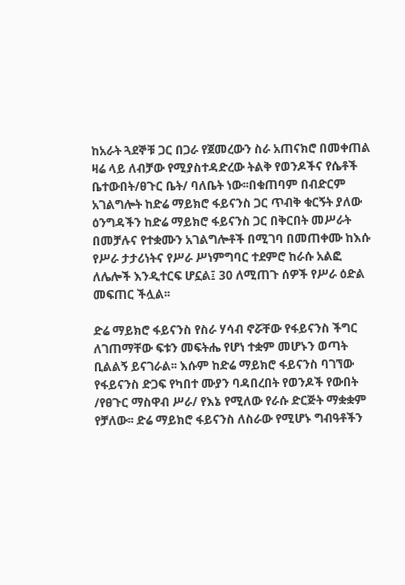ከአራት ጓደኞቹ ጋር በጋራ የጀመረውን ስራ አጠናክሮ በመቀጠል ዛሬ ላይ ለብቻው የሚያስተዳድረው ትልቅ የወንዶችና የሴቶች ቤተውበት/ፀጉር ቤት/ ባለቤት ነው፡፡በቁጠባም በብድርም አገልግሎት ከድሬ ማይክሮ ፋይናንስ ጋር ጥብቅ ቁርኝት ያለው ዕንግዳችን ከድሬ ማይክሮ ፋይናንስ ጋር በቅርበት መሥራት በመቻሉና የተቋሙን አገልግሎቶች በሚገባ በመጠቀሙ ከእሱ የሥራ ታታሪነትና የሥራ ሥነምግባር ተደምሮ ከራሱ አልፎ ለሌሎች እንዲተርፍ ሆኗል፤ 30 ለሚጠጉ ሰዎች የሥራ ዕድል መፍጠር ችሏል፡፡

ድሬ ማይክሮ ፋይናንስ የስራ ሃሳብ ኖሯቸው የፋይናንስ ችግር ለገጠማቸው ፍቱን መፍትሔ የሆነ ተቋም መሆኑን ወጣት ቢልልኝ ይናገራል፡፡ እሱም ከድሬ ማይክሮ ፋይናንስ ባገኘው የፋይናንስ ድጋፍ የካበተ ሙያን ባዳበረበት የወንዶች የውበት /የፀጉር ማስዋብ ሥራ/ የእኔ የሚለው የራሱ ድርጅት ማቋቋም የቻለው፡፡ ድሬ ማይክሮ ፋይናንስ ለስራው የሚሆኑ ግብዓቶችን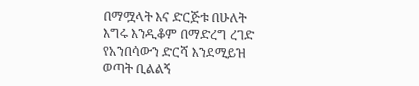በማሟላት እና ድርጅቱ በሁለት እግሩ እንዲቆም በማድረግ ረገድ የአንበሳውን ድርሻ እንደሚይዝ ወጣት ቢልልኝ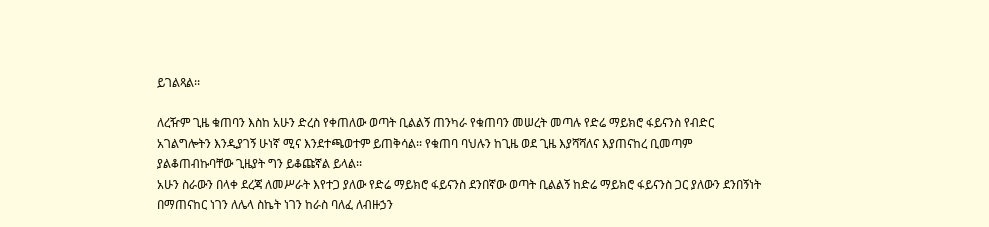ይገልጻል፡፡

ለረዥም ጊዜ ቁጠባን እስከ አሁን ድረስ የቀጠለው ወጣት ቢልልኝ ጠንካራ የቁጠባን መሠረት መጣሉ የድሬ ማይክሮ ፋይናንስ የብድር አገልግሎትን እንዲያገኝ ሁነኛ ሚና እንደተጫወተም ይጠቅሳል፡፡ የቁጠባ ባህሉን ከጊዜ ወደ ጊዜ እያሻሻለና እያጠናከረ ቢመጣም ያልቆጠብኩባቸው ጊዜያት ግን ይቆጩኛል ይላል፡፡
አሁን ስራውን በላቀ ደረጃ ለመሥራት እየተጋ ያለው የድሬ ማይክሮ ፋይናንስ ደንበኛው ወጣት ቢልልኝ ከድሬ ማይክሮ ፋይናንስ ጋር ያለውን ደንበኝነት በማጠናከር ነገን ለሌላ ስኬት ነገን ከራስ ባለፈ ለብዙኃን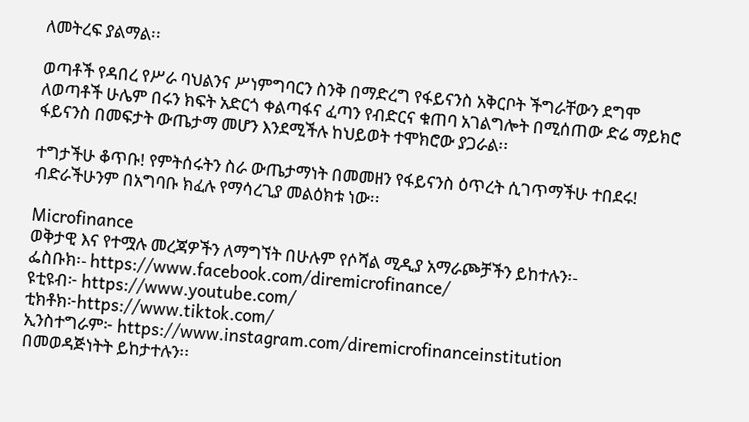ለመትረፍ ያልማል፡፡

ወጣቶች የዳበረ የሥራ ባህልንና ሥነምግባርን ስንቅ በማድረግ የፋይናንስ አቅርቦት ችግራቸውን ደግሞ ለወጣቶች ሁሌም በሩን ክፍት አድርጎ ቀልጣፋና ፈጣን የብድርና ቁጠባ አገልግሎት በሚሰጠው ድሬ ማይክሮ ፋይናንስ በመፍታት ውጤታማ መሆን እንደሚችሉ ከህይወት ተሞክሮው ያጋራል፡፡

ተግታችሁ ቆጥቡ! የምትሰሩትን ስራ ውጤታማነት በመመዘን የፋይናንስ ዕጥረት ሲገጥማችሁ ተበደሩ! ብድራችሁንም በአግባቡ ክፈሉ የማሳረጊያ መልዕክቱ ነው፡፡

Microfinance
ወቅታዊ እና የተሟሉ መረጃዎችን ለማግኘት በሁሉም የሶሻል ሚዲያ አማራጮቻችን ይከተሉን፡-
ፌስቡክ፡- https://www.facebook.com/diremicrofinance/
ዩቲዩብ፦ https://www.youtube.com/
ቲክቶክ፦https://www.tiktok.com/
ኢንስተግራም፦ https://www.instagram.com/diremicrofinanceinstitution
በመወዳጅነትት ይከታተሉን፡፡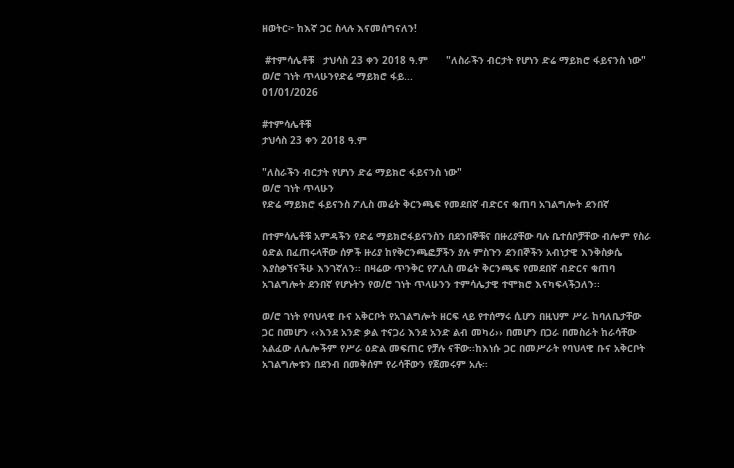ዘወትር፦ ከእኛ ጋር ስላሉ እናመሰግናለን!

 #ተምሳሌቶቹ   ታህሳስ 23 ቀን 2018 ዓ.ም      "ለስራችን ብርታት የሆነን ድሬ ማይክሮ ፋይናንስ ነው"                           ወ/ሮ ገነት ጥላሁንየድሬ ማይክሮ ፋይ...
01/01/2026

#ተምሳሌቶቹ
ታህሳስ 23 ቀን 2018 ዓ.ም

"ለስራችን ብርታት የሆነን ድሬ ማይክሮ ፋይናንስ ነው"
ወ/ሮ ገነት ጥላሁን
የድሬ ማይክሮ ፋይናንስ ፖሊስ መሬት ቅርንጫፍ የመደበኛ ብድርና ቁጠባ አገልግሎት ደንበኛ

በተምሳሌቶቹ አምዳችን የድሬ ማይክሮፋይናንስን በደንበኞቹና በዙሪያቸው ባሉ ቤተሰቦቻቸው ብሎም የስራ ዕድል በፈጠሩላቸው ሰዎች ዙሪያ ከየቅርንጫፎቻችን ያሉ ምስጉን ደንበኞችን አብነታዊ እንቅስቃሴ እያስቃኘናችሁ እንገኛለን፡፡ በዛሬው ጥንቅር የፖሊስ መሬት ቅርንጫፍ የመደበኛ ብድርና ቁጠባ አገልግሎት ደንበኛ የሆኑትን የወ/ሮ ገነት ጥላሁንን ተምሳሌታዊ ተሞክሮ እናካፍላችኃለን፡፡

ወ/ሮ ገነት የባህላዊ ቡና አቅርቦት የአገልግሎት ዘርፍ ላይ የተሰማሩ ሲሆን በዚህም ሥራ ከባለቤታቸው ጋር በመሆን ‹‹እንደ አንድ ቃል ተናጋሪ እንደ አንድ ልብ መካሪ›› በመሆን በጋራ በመስራት ከራሳቸው አልፈው ለሌሎችም የሥራ ዕድል መፍጠር የቻሉ ናቸው፡፡ከእነሱ ጋር በመሥራት የባህላዊ ቡና አቅርቦት አገልግሎቱን በደንብ በመቅሰም የራሳቸውን የጀመሩም አሉ፡፡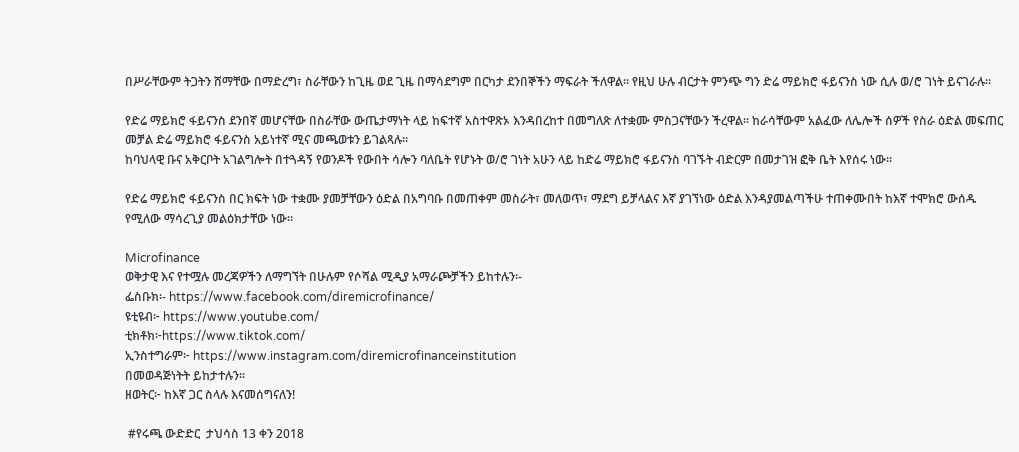በሥራቸውም ትጋትን ሸማቸው በማድረግ፣ ስራቸውን ከጊዜ ወደ ጊዜ በማሳደግም በርካታ ደንበኞችን ማፍራት ችለዋል፡፡ የዚህ ሁሉ ብርታት ምንጭ ግን ድሬ ማይክሮ ፋይናንስ ነው ሲሉ ወ/ሮ ገነት ይናገራሉ፡፡

የድሬ ማይክሮ ፋይናንስ ደንበኛ መሆናቸው በስራቸው ውጤታማነት ላይ ከፍተኛ አስተዋጽኦ እንዳበረከተ በመግለጽ ለተቋሙ ምስጋናቸውን ችረዋል፡፡ ከራሳቸውም አልፈው ለሌሎች ሰዎች የስራ ዕድል መፍጠር መቻል ድሬ ማይክሮ ፋይናንስ አይነተኛ ሚና መጫወቱን ይገልጻሉ፡፡
ከባህላዊ ቡና አቅርቦት አገልግሎት በተጓዳኝ የወንዶች የውበት ሳሎን ባለቤት የሆኑት ወ/ሮ ገነት አሁን ላይ ከድሬ ማይክሮ ፋይናንስ ባገኙት ብድርም በመታገዝ ፎቅ ቤት እየሰሩ ነው፡፡

የድሬ ማይክሮ ፋይናንስ በር ክፍት ነው ተቋሙ ያመቻቸውን ዕድል በአግባቡ በመጠቀም መስራት፣ መለወጥ፣ ማደግ ይቻላልና እኛ ያገኘነው ዕድል እንዳያመልጣችሁ ተጠቀሙበት ከእኛ ተሞክሮ ውሰዱ የሚለው ማሳረጊያ መልዕክታቸው ነው፡፡

Microfinance
ወቅታዊ እና የተሟሉ መረጃዎችን ለማግኘት በሁሉም የሶሻል ሚዲያ አማራጮቻችን ይከተሉን፡-
ፌስቡክ፡- https://www.facebook.com/diremicrofinance/
ዩቲዩብ፦ https://www.youtube.com/
ቲክቶክ፦https://www.tiktok.com/
ኢንስተግራም፦ https://www.instagram.com/diremicrofinanceinstitution
በመወዳጅነትት ይከታተሉን፡፡
ዘወትር፦ ከእኛ ጋር ስላሉ እናመሰግናለን!

 #የሩጫ ውድድር  ታህሳስ 13 ቀን 2018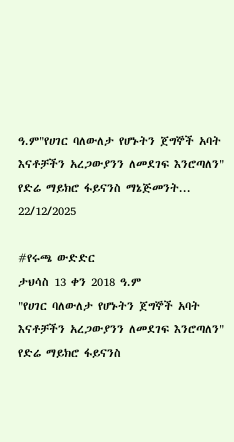ዓ.ም"የሀገር ባለውለታ የሆኑትን ጀግኞች አባት እናቶቻችን አረጋውያንን ለመደገፍ እንሮጣለን"             የድሬ ማይክሮ ፋይናንስ ማኔጅመንት...
22/12/2025

#የሩጫ ውድድር
ታህሳስ 13 ቀን 2018 ዓ.ም
"የሀገር ባለውለታ የሆኑትን ጀግኞች አባት እናቶቻችን አረጋውያንን ለመደገፍ እንሮጣለን"
የድሬ ማይክሮ ፋይናንስ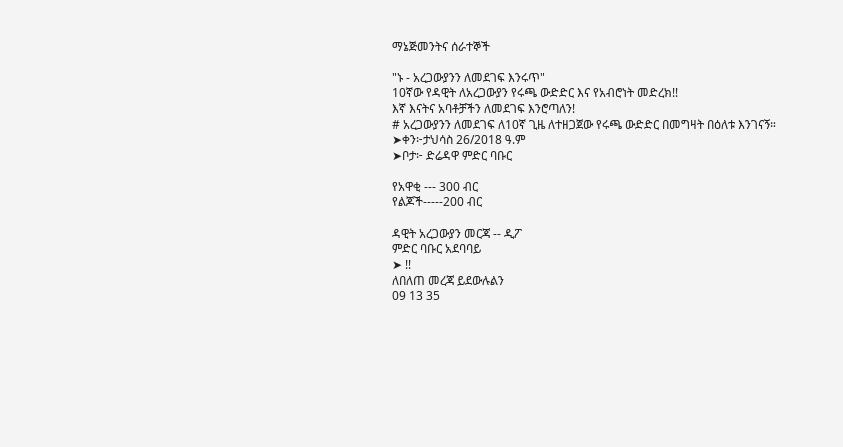ማኔጅመንትና ሰራተኞች

"ኑ - አረጋውያንን ለመደገፍ እንሩጥ"
10ኛው የዳዊት ለአረጋውያን የሩጫ ውድድር እና የአብሮነት መድረክ!!
እኛ እናትና አባቶቻችን ለመደገፍ እንሮጣለን!
# አረጋውያንን ለመደገፍ ለ10ኛ ጊዜ ለተዘጋጀው የሩጫ ውድድር በመግዛት በዕለቱ እንገናኝ።
➤ቀን፦ታህሳስ 26/2018 ዓ.ም
➤ቦታ፦ ድሬዳዋ ምድር ባቡር

የአዋቂ --- 300 ብር
የልጆች-----200 ብር

ዳዊት አረጋውያን መርጃ -- ዲፖ
ምድር ባቡር አደባባይ
➤ !!
ለበለጠ መረጃ ይደውሉልን
09 13 35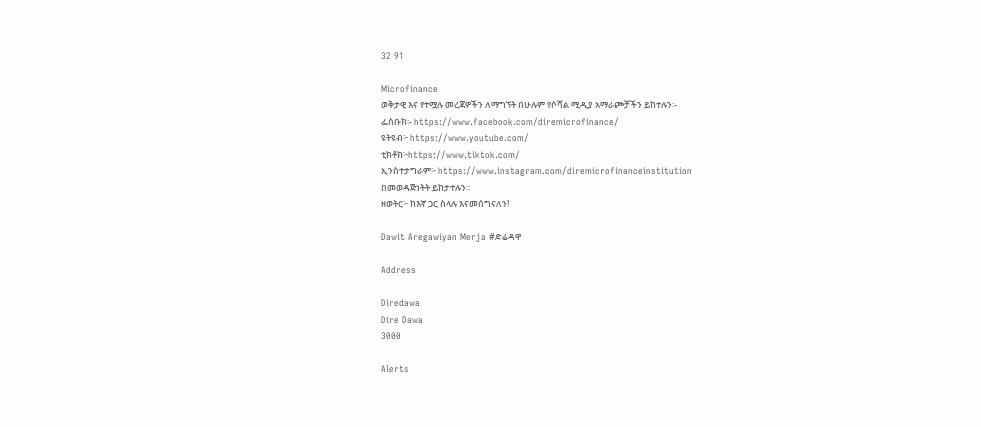32 91

Microfinance
ወቅታዊ እና የተሟሉ መረጃዎችን ለማግኘት በሁሉም የሶሻል ሚዲያ አማራጮቻችን ይከተሉን፡-
ፌስቡክ፡- https://www.facebook.com/diremicrofinance/
ዩትዩብ፦ https://www.youtube.com/
ቲክቶክ፦https://www.tiktok.com/
ኢንስተታግራም፦ https://www.instagram.com/diremicrofinanceinstitution
በመወዳጅነትት ይከታተሉን፡፡
ዘወትር፦ ከእኛ ጋር ስላሉ እናመሰግናለን!

Dawit Aregawiyan Merja #ድሬዳዋ

Address

Diredawa
Dire Dawa
3000

Alerts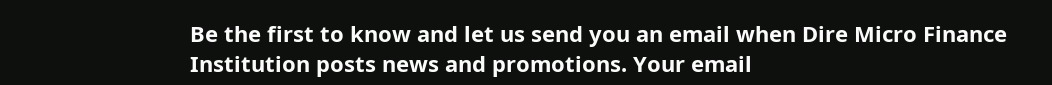Be the first to know and let us send you an email when Dire Micro Finance Institution posts news and promotions. Your email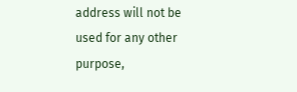address will not be used for any other purpose,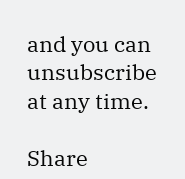and you can unsubscribe at any time.

Share